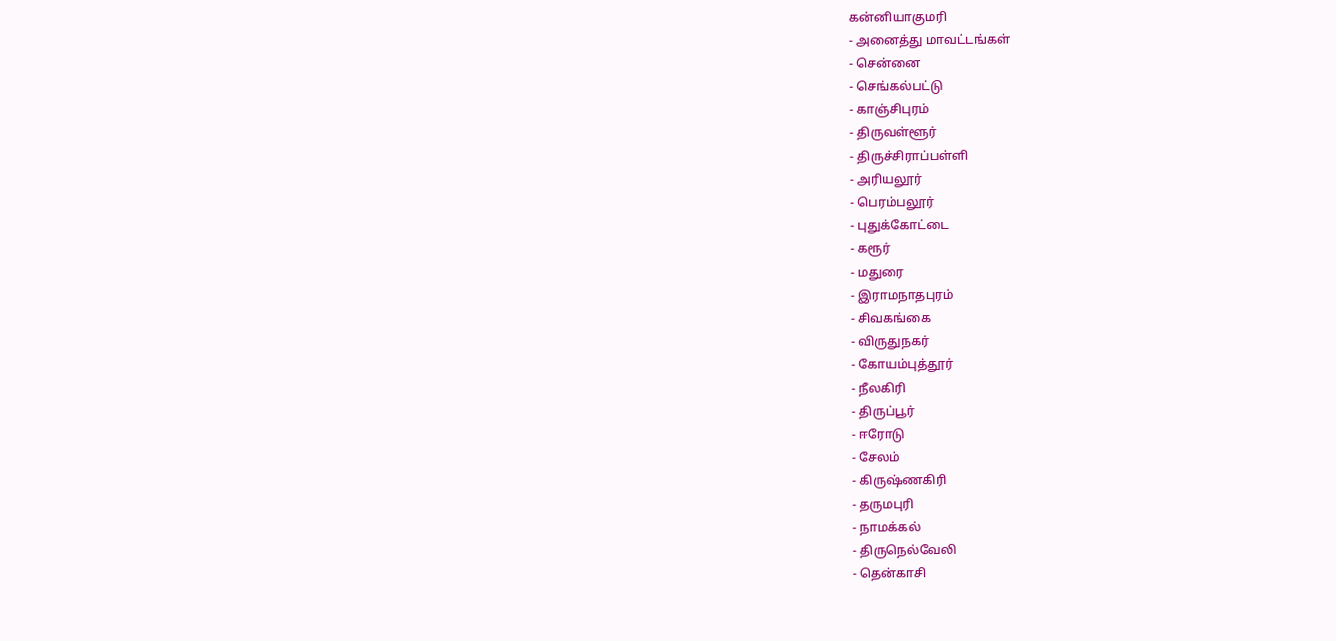கன்னியாகுமரி
- அனைத்து மாவட்டங்கள்
- சென்னை
- செங்கல்பட்டு
- காஞ்சிபுரம்
- திருவள்ளூர்
- திருச்சிராப்பள்ளி
- அரியலூர்
- பெரம்பலூர்
- புதுக்கோட்டை
- கரூர்
- மதுரை
- இராமநாதபுரம்
- சிவகங்கை
- விருதுநகர்
- கோயம்புத்தூர்
- நீலகிரி
- திருப்பூர்
- ஈரோடு
- சேலம்
- கிருஷ்ணகிரி
- தருமபுரி
- நாமக்கல்
- திருநெல்வேலி
- தென்காசி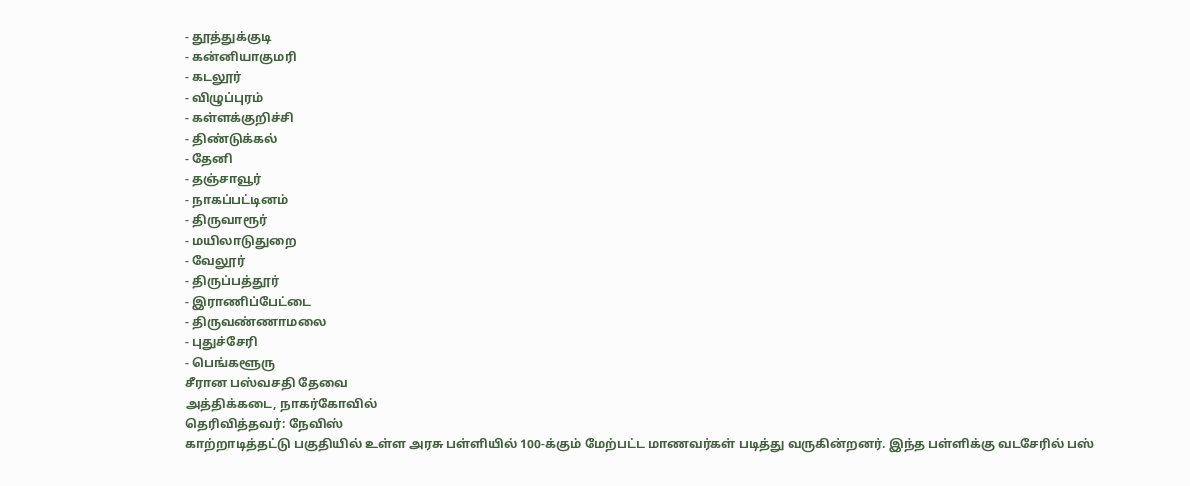- தூத்துக்குடி
- கன்னியாகுமரி
- கடலூர்
- விழுப்புரம்
- கள்ளக்குறிச்சி
- திண்டுக்கல்
- தேனி
- தஞ்சாவூர்
- நாகப்பட்டினம்
- திருவாரூர்
- மயிலாடுதுறை
- வேலூர்
- திருப்பத்தூர்
- இராணிப்பேட்டை
- திருவண்ணாமலை
- புதுச்சேரி
- பெங்களூரு
சீரான பஸ்வசதி தேவை
அத்திக்கடை, நாகர்கோவில்
தெரிவித்தவர்: நேவிஸ்
காற்றாடித்தட்டு பகுதியில் உள்ள அரசு பள்ளியில் 100-க்கும் மேற்பட்ட மாணவர்கள் படித்து வருகின்றனர். இந்த பள்ளிக்கு வடசேரில் பஸ்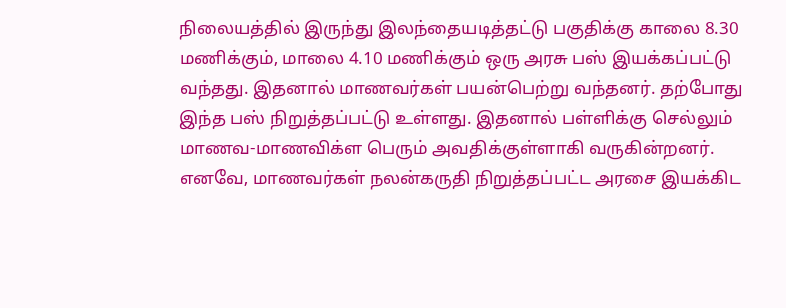நிலையத்தில் இருந்து இலந்தையடித்தட்டு பகுதிக்கு காலை 8.30 மணிக்கும், மாலை 4.10 மணிக்கும் ஒரு அரசு பஸ் இயக்கப்பட்டு வந்தது. இதனால் மாணவர்கள் பயன்பெற்று வந்தனர். தற்போது இந்த பஸ் நிறுத்தப்பட்டு உள்ளது. இதனால் பள்ளிக்கு செல்லும் மாணவ-மாணவிக்ள பெரும் அவதிக்குள்ளாகி வருகின்றனர். எனவே, மாணவர்கள் நலன்கருதி நிறுத்தப்பட்ட அரசை இயக்கிட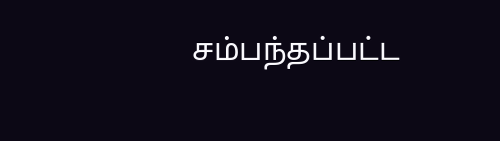சம்பந்தப்பட்ட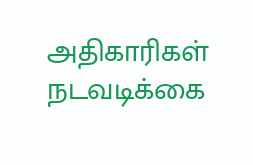அதிகாரிகள் நடவடிக்கை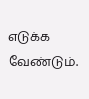எடுக்க வேண்டும்.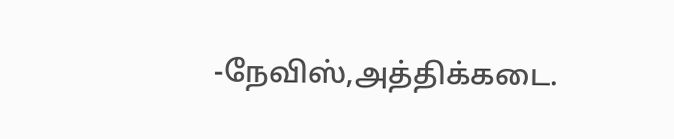-நேவிஸ்,அத்திக்கடை.